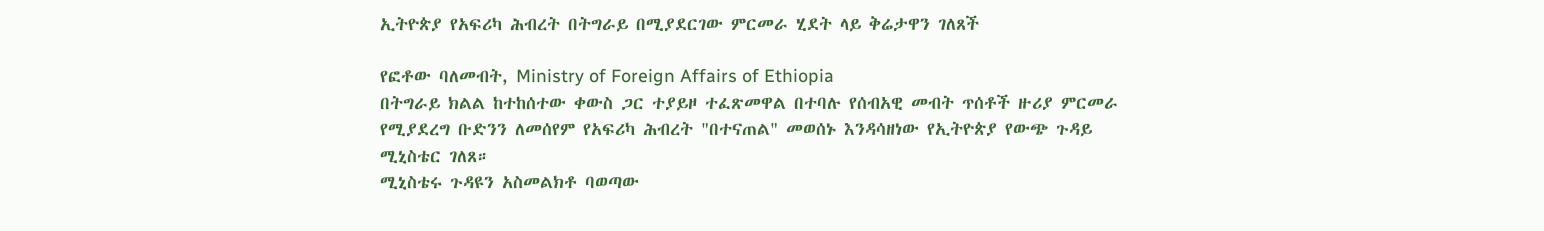ኢትዮጵያ የአፍሪካ ሕብረት በትግራይ በሚያደርገው ምርመራ ሂደት ላይ ቅሬታዋን ገለጸች

የፎቶው ባለመብት, Ministry of Foreign Affairs of Ethiopia
በትግራይ ክልል ከተከሰተው ቀውስ ጋር ተያይዞ ተፈጽመዋል በተባሉ የሰብአዊ መብት ጥሰቶች ዙሪያ ምርመራ የሚያደረግ ቡድንን ለመሰየም የአፍሪካ ሕብረት "በተናጠል" መወሰኑ እንዳሳዘነው የኢትዮጵያ የውጭ ጉዳይ ሚኒስቴር ገለጸ።
ሚኒስቴሩ ጉዳዩን አስመልክቶ ባወጣው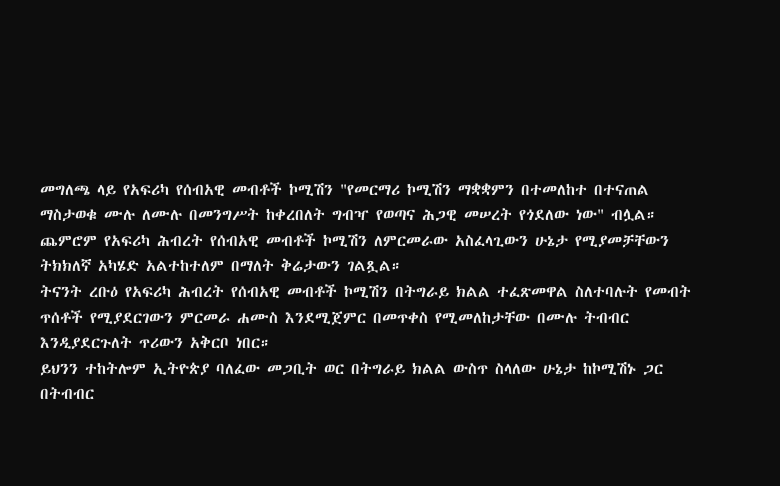መግለጫ ላይ የአፍሪካ የሰብአዊ መብቶች ኮሚሽን "የመርማሪ ኮሚሽን ማቋቋምን በተመለከተ በተናጠል ማስታወቁ ሙሉ ለሙሉ በመንግሥት ከቀረበለት ግብዣ የወጣና ሕጋዊ መሠረት የጎደለው ነው" ብሏል።
ጨምሮም የአፍሪካ ሕብረት የሰብአዊ መብቶች ኮሚሽን ለምርመራው አስፈላጊውን ሁኔታ የሚያመቻቸውን ትክክለኛ አካሄድ አልተከተለም በማለት ቅሬታውን ገልጿል።
ትናንት ረቡዕ የአፍሪካ ሕብረት የሰብአዊ መብቶች ኮሚሽን በትግራይ ክልል ተፈጽመዋል ስለተባሉት የመብት ጥሰቶች የሚያደርገውን ምርመራ ሐሙስ እንደሚጀምር በመጥቀስ የሚመለከታቸው በሙሉ ትብብር እንዲያደርጉለት ጥሪውን አቅርቦ ነበር።
ይህንን ተከትሎም ኢትዮጵያ ባለፈው መጋቢት ወር በትግራይ ክልል ውስጥ ስላለው ሁኔታ ከኮሚሽኑ ጋር በትብብር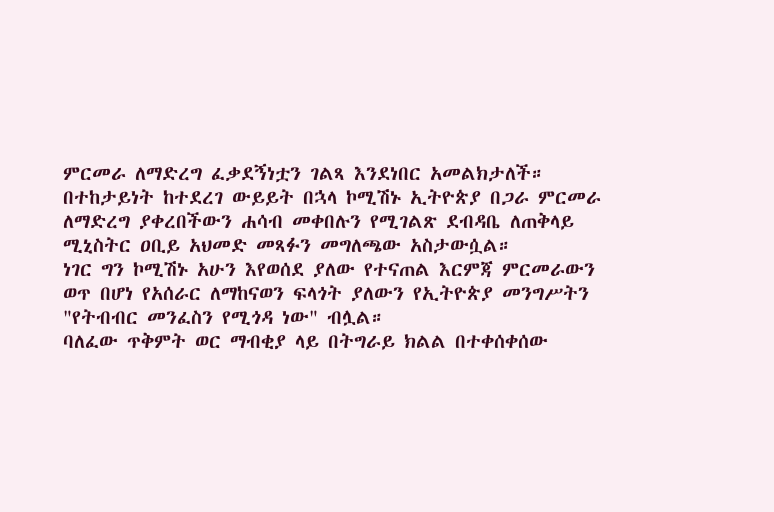ምርመራ ለማድረግ ፈቃደኝነቷን ገልጻ እንደነበር አመልክታለች።
በተከታይነት ከተደረገ ውይይት በኋላ ኮሚሽኑ ኢትዮጵያ በጋራ ምርመራ ለማድረግ ያቀረበችውን ሐሳብ መቀበሉን የሚገልጽ ደብዳቤ ለጠቅላይ ሚኒስትር ዐቢይ አህመድ መጻፉን መግለጫው አስታውሷል።
ነገር ግን ኮሚሽኑ አሁን እየወሰደ ያለው የተናጠል እርምጃ ምርመራውን ወጥ በሆነ የአሰራር ለማከናወን ፍላጎት ያለውን የኢትዮጵያ መንግሥትን "የትብብር መንፈስን የሚጎዳ ነው" ብሏል።
ባለፈው ጥቅምት ወር ማብቂያ ላይ በትግራይ ክልል በተቀሰቀሰው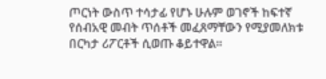ጦርነት ውስጥ ተሳታፊ የሆኑ ሁሉም ወገኖች ከፍተኛ የሰብአዊ መብት ጥሰቶች መፈጸማቸውን የሚያመለክቱ በርካታ ሪፖርቶች ሲወጡ ቆይተዋል።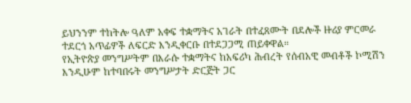ይህንንም ተከትሎ ዓለም አቀፍ ተቋማትና አገራት በተፈጸሙት በደሎች ዙሪያ ምርመራ ተደርጎ አጥፊዎች ለፍርድ እንዲቀርቡ በተደጋጋሚ ጠይቀዋል።
የኢትዮጵያ መንግሥትም በእራሱ ተቋማትና ከአፍሪካ ሕብረት የሰብአዊ መብቶች ኮሚሽን እንዲሁም ከተባበሩት መንግሥታት ድርጅት ጋር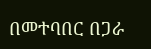በመተባበር በጋራ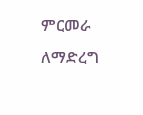ምርመራ ለማድረግ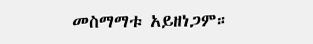መስማማቱ አይዘነጋም።